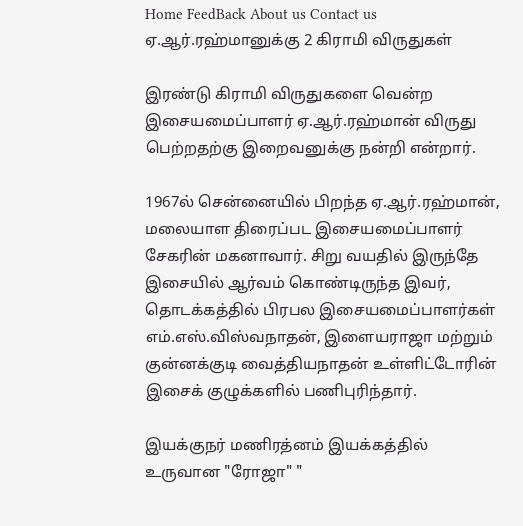Home FeedBack About us Contact us
ஏ.ஆர்.ரஹ்மானுக்கு 2 கிராமி விருதுகள்

இரண்டு கிராமி விருதுகளை வென்ற இசையமைப்பாளர் ஏ.ஆர்.ரஹ்மான் விருது பெற்றதற்கு இறைவனுக்கு நன்றி என்றார்.

1967ல் சென்னையில் பிறந்த ஏ.ஆர்.ரஹ்மான், மலையாள திரைப்பட இசையமைப்பாளர் சேகரின் மகனாவார். சிறு வயதில் இருந்தே இசையில் ஆர்வம் கொண்டிருந்த இவர், தொடக்கத்தில் பிரபல இசையமைப்பாளர்கள் எம்.எஸ்.விஸ்வநாதன், இளையராஜா மற்றும் குன்னக்குடி வைத்தியநாதன் உள்ளிட்டோரின் இசைக் குழுக்களில் பணிபுரிந்தார்.

இயக்குநர் மணிரத்னம் இயக்கத்தில் உருவான "ரோஜா" "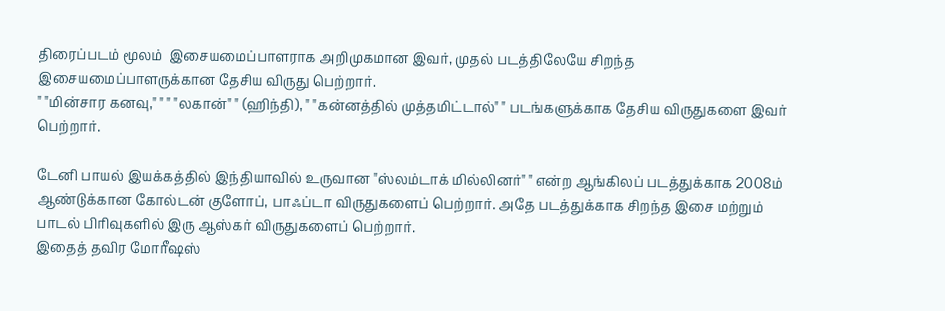திரைப்படம் மூலம்  இசையமைப்பாளராக அறிமுகமான இவர், முதல் படத்திலேயே சிறந்த இசையமைப்பாளருக்கான தேசிய விருது பெற்றார்.
" "மின்சார கனவு," " " "லகான்" " (ஹிந்தி), " "கன்னத்தில் முத்தமிட்டால்" " படங்களுக்காக தேசிய விருதுகளை இவர் பெற்றார்.

டேனி பாயல் இயக்கத்தில் இந்தியாவில் உருவான "ஸ்லம்டாக் மில்லினர்" " என்ற ஆங்கிலப் படத்துக்காக 2008ம் ஆண்டுக்கான கோல்டன் குளோப், பாஃப்டா விருதுகளைப் பெற்றார். அதே படத்துக்காக சிறந்த இசை மற்றும் பாடல் பிரிவுகளில் இரு ஆஸ்கர் விருதுகளைப் பெற்றார்.
இதைத் தவிர மோரீஷஸ்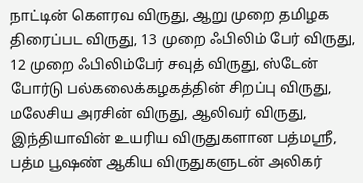நாட்டின் கௌரவ விருது, ஆறு முறை தமிழக திரைப்பட விருது, 13 முறை ஃபிலிம் பேர் விருது, 12 முறை ஃபிலிம்பேர் சவுத் விருது, ஸ்டேன் போர்டு பல்கலைக்கழகத்தின் சிறப்பு விருது, மலேசிய அரசின் விருது, ஆலிவர் விருது, இந்தியாவின் உயரிய விருதுகளான பத்மஸ்ரீ, பத்ம பூஷண் ஆகிய விருதுகளுடன் அலிகர்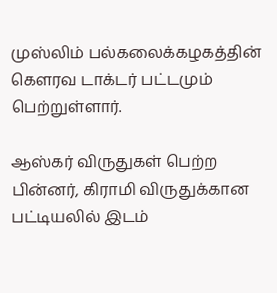முஸ்லிம் பல்கலைக்கழகத்தின் கௌரவ டாக்டர் பட்டமும் பெற்றுள்ளார்.

ஆஸ்கர் விருதுகள் பெற்ற பின்னர், கிராமி விருதுக்கான பட்டியலில் இடம்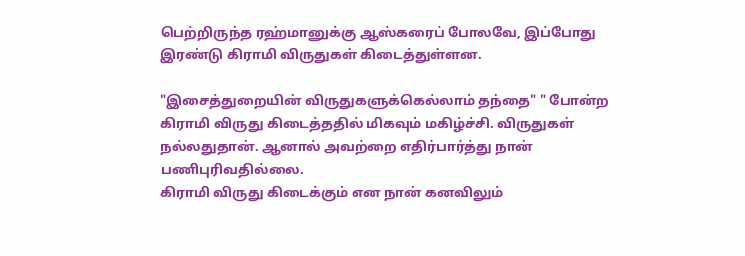பெற்றிருந்த ரஹ்மானுக்கு ஆஸ்கரைப் போலவே, இப்போது இரண்டு கிராமி விருதுகள் கிடைத்துள்ளன.

"இசைத்துறையின் விருதுகளுக்கெல்லாம் தந்தை" " போன்ற கிராமி விருது கிடைத்ததில் மிகவும் மகிழ்ச்சி. விருதுகள் நல்லதுதான். ஆனால் அவற்றை எதிர்பார்த்து நான் பணிபுரிவதில்லை.
கிராமி விருது கிடைக்கும் என நான் கனவிலும்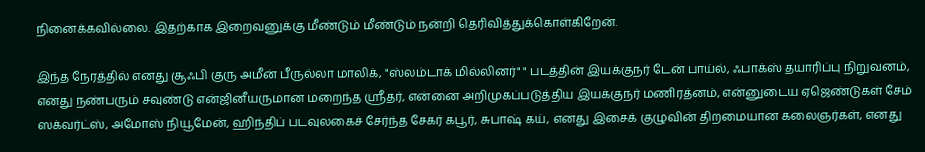நினைக்கவில்லை. இதற்காக இறைவனுக்கு மீண்டும் மீண்டும் நன்றி தெரிவித்துக்கொள்கிறேன்.

இந்த நேரத்தில் எனது சூஃபி குரு அமீன் பீருல்லா மாலிக், "ஸ்லம்டாக் மில்லினர்" " படத்தின் இயக்குநர் டேன் பாய்ல், ஃபாக்ஸ் தயாரிப்பு நிறுவனம், எனது நண்பரும் சவுண்டு என்ஜினீயருமான மறைந்த ஸ்ரீதர், என்னை அறிமுகப்படுத்திய இயக்குநர் மணிரத்னம், என்னுடைய ஏஜெண்டுகள் சேம் ஸக்வர்ட்ஸ், அமோஸ் நியூமேன், ஹிந்திப் படவுலகைச் சேர்ந்த சேகர் கபூர், சுபாஷ் கய், எனது இசைக் குழுவின் திறமையான கலைஞர்கள், எனது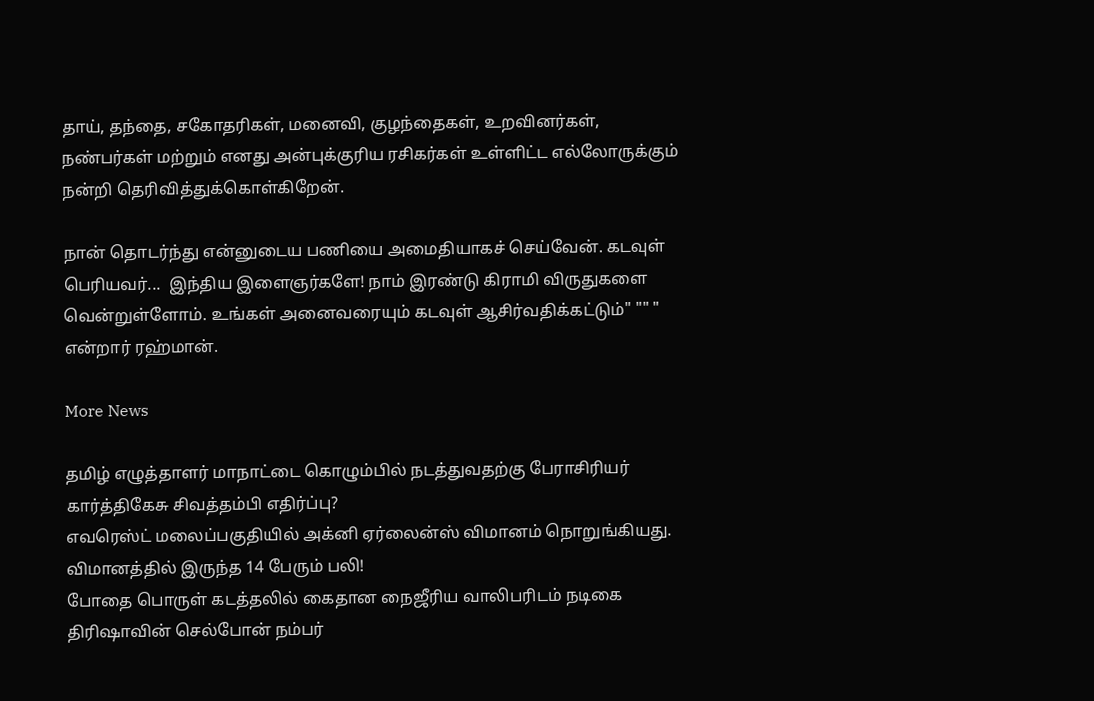தாய், தந்தை, சகோதரிகள், மனைவி, குழந்தைகள், உறவினர்கள், நண்பர்கள் மற்றும் எனது அன்புக்குரிய ரசிகர்கள் உள்ளிட்ட எல்லோருக்கும் நன்றி தெரிவித்துக்கொள்கிறேன்.

நான் தொடர்ந்து என்னுடைய பணியை அமைதியாகச் செய்வேன். கடவுள் பெரியவர்...  இந்திய இளைஞர்களே! நாம் இரண்டு கிராமி விருதுகளை வென்றுள்ளோம். உங்கள் அனைவரையும் கடவுள் ஆசிர்வதிக்கட்டும்" "" " என்றார் ரஹ்மான்.

More News

தமிழ் எழுத்தாளர் மாநாட்டை கொழும்பில் நடத்துவதற்கு பேராசிரியர் கார்த்திகேசு சிவத்தம்பி எதிர்ப்பு?
எவரெஸ்ட் மலைப்பகுதியில் அக்னி ஏர்லைன்ஸ் விமானம் நொறுங்கியது. விமானத்தில் இருந்த 14 பேரும் பலி!
போதை பொருள் கடத்தலில் கைதான நைஜீரிய வாலிபரிடம் நடிகை திரிஷாவின் செல்போன் நம்பர்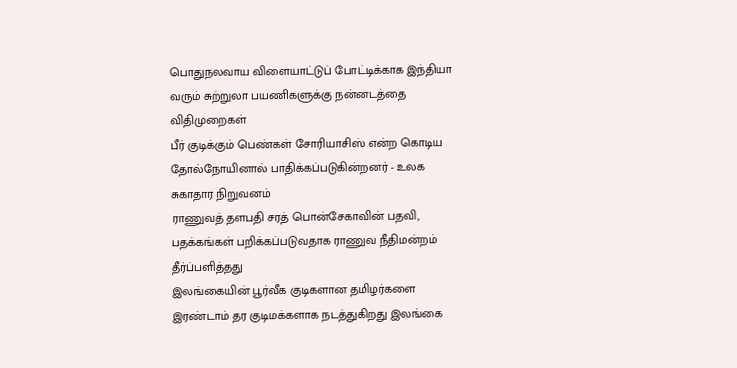பொதுநலவாய விளையாட்டுப் போட்டிக்காக இந்தியா வரும் சுற்றுலா பயணிகளுக்கு நன்னடத்தை விதிமுறைகள்
பீர் குடிக்கும் பெண்கள் சோரியாசிஸ் என்ற கொடிய தோல்நோயினால் பாதிக்கப்படுகின்றனர் - உலக சுகாதார நிறுவனம்
ராணுவத் தளபதி சரத் பொன்சேகாவின் பதவி, பதக்கங்கள் பறிக்கப்படுவதாக ராணுவ நீதிமன்றம் தீர்ப்பளித்தது
இலங்கையின் பூர்வீக குடிகளான தமிழர்களை இரண்டாம் தர குடிமக்களாக நடத்துகிறது இலங்கை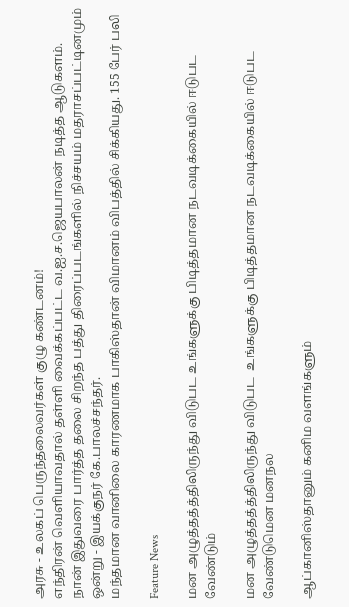அரசு - உலகப் பெருந்தலைவர்கள் குழு கண்டனம்!
எந்திரன் வெளியாவதால் தள்ளி வைக்கப்பட்ட வ.ஐ.ச.ஜெயபாலன் நடித்த ஆடுகளம்.
நான் இதுவரை பார்த்த தலை சிறந்த பத்து திரைப்படங்களில் நிச்சயம் மதராசப்பட்டினமும் ஒன்று - இயக்குநர் கே.பாலச்சந்தர்.
மந்தமான வானிலை காரணமாக பாகிஸ்தான் விமானம் விபத்தில் சிக்கியது. 155 பேர் பலி

Feature News

மன அழுத்தத்த்திலிருந்து விடுபட உங்களுக்கு பிடித்தமான நடவடிக்கையில் ஈடுபட வேண்டும்

மன அழுத்தத்த்திலிருந்து விடுபட  உங்களுக்கு பிடித்தமான நடவடிக்கையில் ஈடுபட வேண்டுமென மனநல

ஆப்கானிஸ்தானும் கனிம வளங்களும்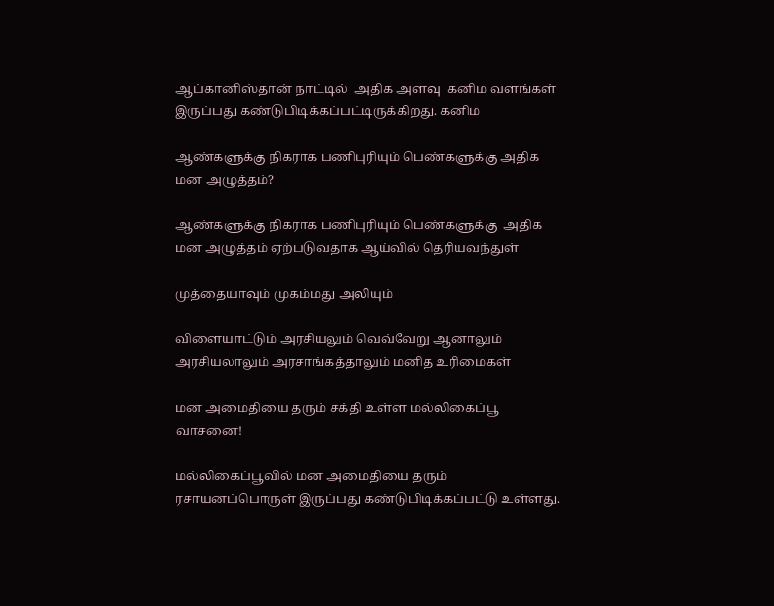ஆப்கானிஸ்தான் நாட்டில்  அதிக அளவு  கனிம வளங்கள் இருப்பது கண்டுபிடிக்கப்பட்டிருக்கிறது. கனிம

ஆண்களுக்கு நிகராக பணிபுரியும் பெண்களுக்கு அதிக மன அழுத்தம்?

ஆண்களுக்கு நிகராக பணிபுரியும் பெண்களுக்கு  அதிக  மன அழுத்தம் ஏற்படுவதாக ஆய்வில் தெரியவந்துள்

முத்தையாவும் முகம்மது அலியும்

விளையாட்டும் அரசியலும் வெவ்வேறு ஆனாலும் அரசியலாலும் அரசாங்கத்தாலும் மனித உரிமைகள்

மன அமைதியை தரும் சக்தி உள்ள மல்லிகைப்பூ வாசனை!

மல்லிகைப்பூவில் மன அமைதியை தரும் ரசாயனப்பொருள் இருப்பது கண்டுபிடிக்கப்பட்டு உள்ளது.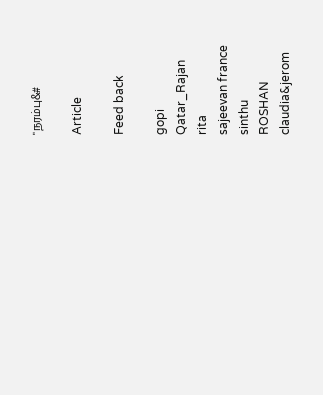"நரம்பு&#

Article

Feed back

gopi
Qatar_Rajan
rita
sajeevan france
sinthu
ROSHAN
claudia&jerom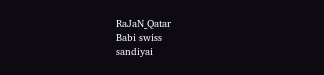RaJaN_Qatar
Babi swiss
sandiyai